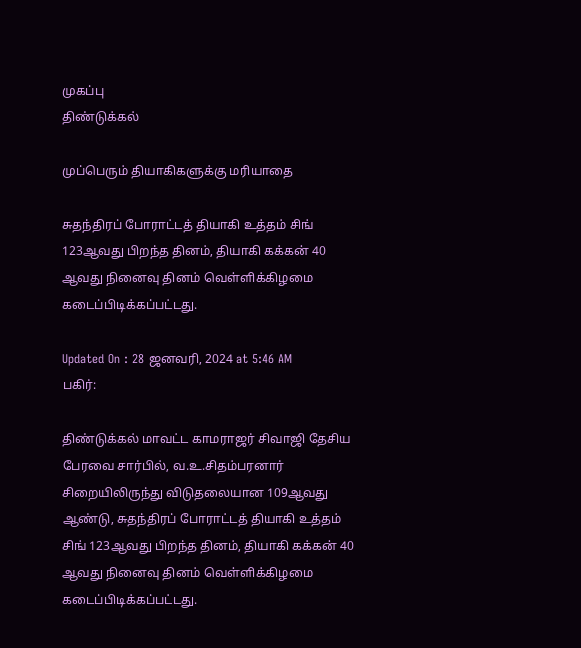முகப்பு
திண்டுக்கல்

முப்பெரும் தியாகிகளுக்கு மரியாதை

சுதந்திரப் போராட்டத் தியாகி உத்தம் சிங் 123ஆவது பிறந்த தினம், தியாகி கக்கன் 40 ஆவது நினைவு தினம் வெள்ளிக்கிழமை கடைப்பிடிக்கப்பட்டது.

Updated On : 28 ஜனவரி, 2024 at 5:46 AM
பகிர்:

திண்டுக்கல் மாவட்ட காமராஜர் சிவாஜி தேசிய பேரவை சார்பில், வ.உ.சிதம்பரனார் சிறையிலிருந்து விடுதலையான 109ஆவது ஆண்டு, சுதந்திரப் போராட்டத் தியாகி உத்தம் சிங் 123ஆவது பிறந்த தினம், தியாகி கக்கன் 40 ஆவது நினைவு தினம் வெள்ளிக்கிழமை கடைப்பிடிக்கப்பட்டது.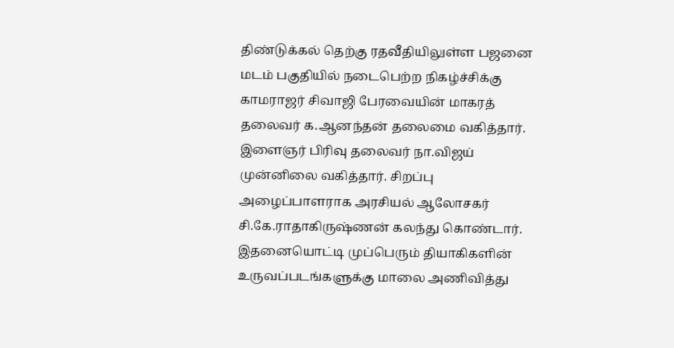திண்டுக்கல் தெற்கு ரதவீதியிலுள்ள பஜனை மடம் பகுதியில் நடைபெற்ற நிகழ்ச்சிக்கு காமராஜர் சிவாஜி பேரவையின் மாகரத் தலைவர் க.ஆனந்தன் தலைமை வகித்தார். இளைஞர் பிரிவு தலைவர் நா.விஜய் முன்னிலை வகித்தார். சிறப்பு அழைப்பாளராக அரசியல் ஆலோசகர் சி.கே.ராதாகிருஷ்ணன் கலந்து கொண்டார். இதனையொட்டி முப்பெரும் தியாகிகளின் உருவப்படங்களுக்கு மாலை அணிவித்து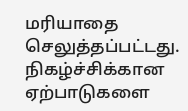மரியாதை செலுத்தப்பட்டது. நிகழ்ச்சிக்கான ஏற்பாடுகளை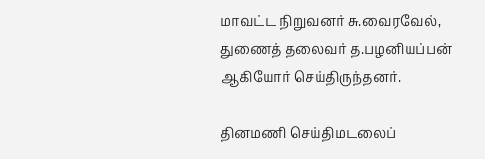மாவட்ட நிறுவனர் சு.வைரவேல், துணைத் தலைவர் த.பழனியப்பன் ஆகியோர் செய்திருந்தனர்.

தினமணி செய்திமடலைப்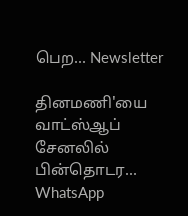பெற... Newsletter

தினமணி'யை வாட்ஸ்ஆப் சேனலில் பின்தொடர... WhatsApp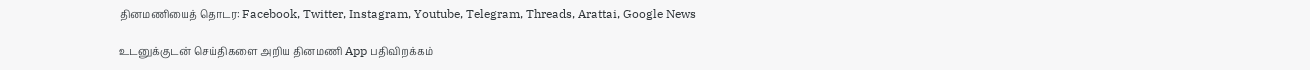தினமணியைத் தொடர: Facebook, Twitter, Instagram, Youtube, Telegram, Threads, Arattai, Google News

உடனுக்குடன் செய்திகளை அறிய தினமணி App பதிவிறக்கம்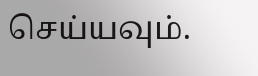செய்யவும்.